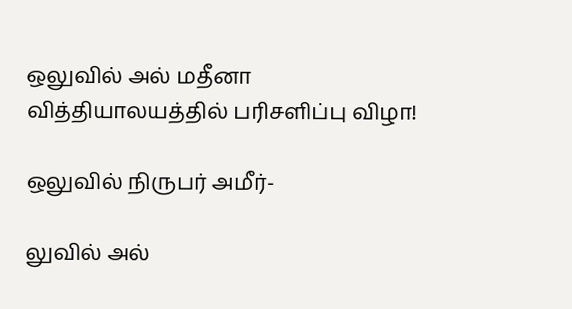ஒலுவில் அல் மதீனா வித்தியாலயத்தில் பரிசளிப்பு விழா!

ஒலுவில் நிருபர் அமீர்-

லுவில் அல்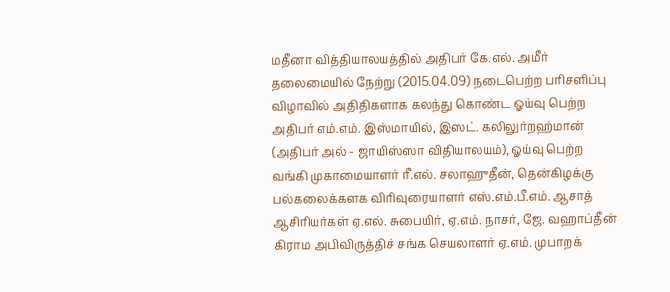மதீனா வித்தியாலயத்தில் அதிபர் கே.எல். அமீர் தலைமையில் நேற்று (2015.04.09) நடைபெற்ற பரிசளிப்பு விழாவில் அதிதிகளாக கலந்து கொண்ட ஓய்வு பெற்ற அதிபர் எம்.எம். இஸ்மாயில், இஸட். கலிலுர்றஹ்மான் (அதிபர் அல் - ஜாயிஸ்ஸா விதியாலயம்), ஓய்வு பெற்ற வங்கி முகாமையாளர் ரீ.எல். சலாஹுதீன், தென்கிழக்கு பல்கலைக்களக விரிவுரையாளர் எஸ்.எம்.பீ.எம். ஆசாத் ஆசிரியர்கள் ஏ.எல். சுபையிர், ஏ.எம். நாசர், ஜே. வஹாப்தீன் கிராம அபிவிருத்திச் சங்க செயலாளர் ஏ.எம். முபாறக்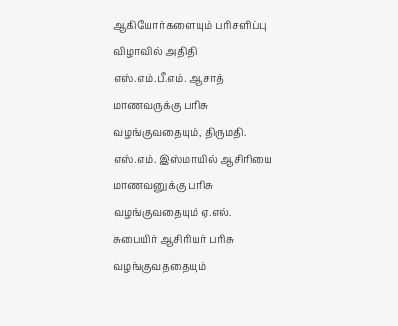ஆகியோர்களையும் பரிசளிப்பு விழாவில் அதிதி எஸ்.எம்.பீ.எம். ஆசாத் மாணவருக்கு பரிசு வழங்குவதையும், திருமதி. எஸ்.எம். இஸ்மாயில் ஆசிரியை மாணவனுக்கு பரிசு வழங்குவதையும் ஏ.எல். சுபையிர் ஆசிரியர் பரிசு வழங்குவததையும்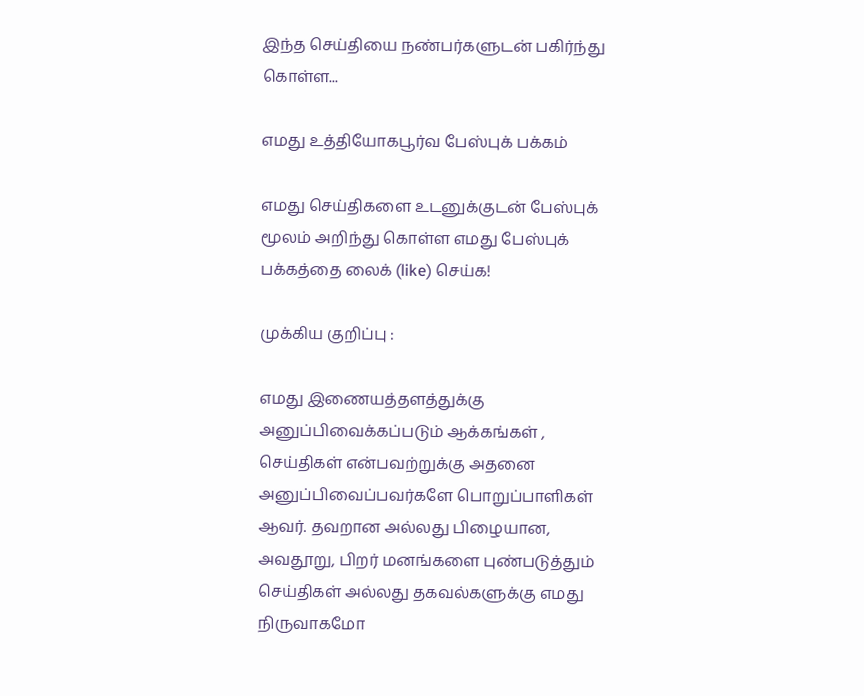இந்த செய்தியை நண்பர்களுடன் பகிர்ந்து கொள்ள...

எமது உத்தியோகபூர்வ பேஸ்புக் பக்கம்

எமது செய்திகளை உடனுக்குடன் பேஸ்புக் மூலம் அறிந்து கொள்ள எமது பேஸ்புக் பக்கத்தை லைக் (like) செய்க!

முக்கிய குறிப்பு :

எமது இணையத்தளத்துக்கு அனுப்பிவைக்கப்படும் ஆக்கங்கள் , செய்திகள் என்பவற்றுக்கு அதனை அனுப்பிவைப்பவர்களே பொறுப்பாளிகள் ஆவர். தவறான அல்லது பிழையான, அவதூறு, பிறர் மனங்களை புண்படுத்தும் செய்திகள் அல்லது தகவல்களுக்கு எமது நிருவாகமோ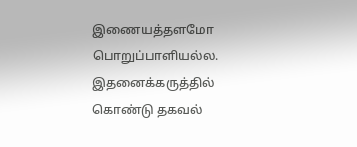இணையத்தளமோ பொறுப்பாளியல்ல. இதனைக்கருத்தில் கொண்டு தகவல்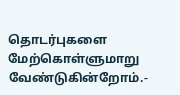தொடர்புகளை மேற்கொள்ளுமாறு வேண்டுகின்றோம்.-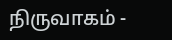நிருவாகம் -